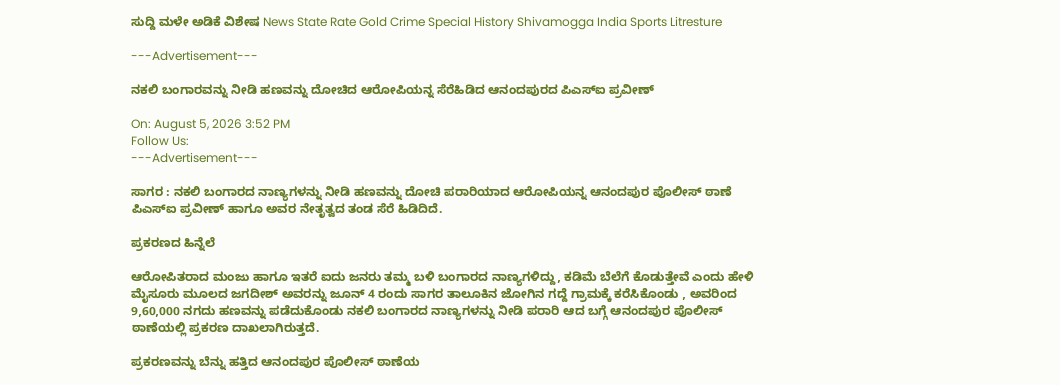ಸುದ್ದಿ ಮಳೇ ಅಡಿಕೆ ವಿಶೇಷ News State Rate Gold Crime Special History Shivamogga India Sports Litresture

---Advertisement---

ನಕಲಿ ಬಂಗಾರವನ್ನು ನೀಡಿ ಹಣವನ್ನು ದೋಚಿದ ಆರೋಪಿಯನ್ನ ಸೆರೆಹಿಡಿದ ಆನಂದಪುರದ ಪಿಎಸ್ಐ ಪ್ರವೀಣ್

On: August 5, 2026 3:52 PM
Follow Us:
---Advertisement---

ಸಾಗರ : ನಕಲಿ ಬಂಗಾರದ ನಾಣ್ಯಗಳನ್ನು ನೀಡಿ ಹಣವನ್ನು ದೋಚಿ ಪರಾರಿಯಾದ ಆರೋಪಿಯನ್ನ ಆನಂದಪುರ ಪೊಲೀಸ್ ಠಾಣೆ ಪಿಎಸ್ಐ ಪ್ರವೀಣ್ ಹಾಗೂ ಅವರ ನೇತೃತ್ವದ ತಂಡ ಸೆರೆ ಹಿಡಿದಿದೆ.

ಪ್ರಕರಣದ ಹಿನ್ನೆಲೆ

ಆರೋಪಿತರಾದ ಮಂಜು ಹಾಗೂ ಇತರೆ ಐದು ಜನರು ತಮ್ಮ ಬಳಿ ಬಂಗಾರದ ನಾಣ್ಯಗಳಿದ್ದು, ಕಡಿಮೆ ಬೆಲೆಗೆ ಕೊಡುತ್ತೇವೆ ಎಂದು ಹೇಳಿ ಮೈಸೂರು ಮೂಲದ ಜಗದೀಶ್ ಅವರನ್ನು ಜೂನ್ 4 ರಂದು ಸಾಗರ ತಾಲೂಕಿನ ಜೋಗಿನ ಗದ್ದೆ ಗ್ರಾಮಕ್ಕೆ ಕರೆಸಿಕೊಂಡು , ಅವರಿಂದ 9,60,000 ನಗದು ಹಣವನ್ನು ಪಡೆದುಕೊಂಡು ನಕಲಿ ಬಂಗಾರದ ನಾಣ್ಯಗಳನ್ನು ನೀಡಿ ಪರಾರಿ ಆದ ಬಗ್ಗೆ ಆನಂದಪುರ ಪೊಲೀಸ್ ಠಾಣೆಯಲ್ಲಿ ಪ್ರಕರಣ ದಾಖಲಾಗಿರುತ್ತದೆ.

ಪ್ರಕರಣವನ್ನು ಬೆನ್ನು ಹತ್ತಿದ ಆನಂದಪುರ ಪೊಲೀಸ್ ಠಾಣೆಯ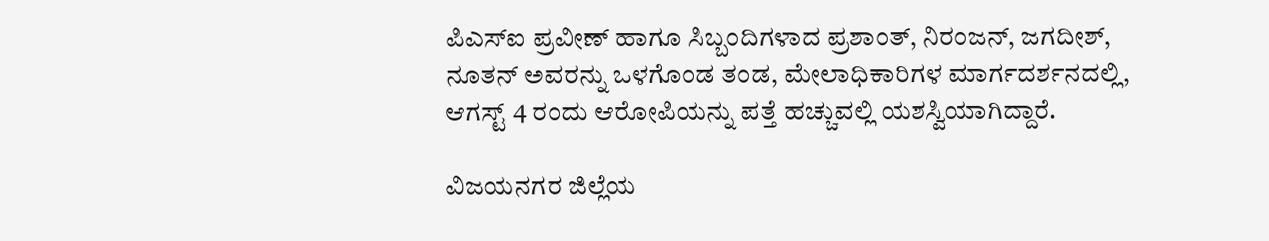ಪಿಎಸ್ಐ ಪ್ರವೀಣ್ ಹಾಗೂ ಸಿಬ್ಬಂದಿಗಳಾದ ಪ್ರಶಾಂತ್, ನಿರಂಜನ್, ಜಗದೀಶ್, ನೂತನ್ ಅವರನ್ನು ಒಳಗೊಂಡ ತಂಡ, ಮೇಲಾಧಿಕಾರಿಗಳ ಮಾರ್ಗದರ್ಶನದಲ್ಲಿ, ಆಗಸ್ಟ್ 4 ರಂದು ಆರೋಪಿಯನ್ನು ಪತ್ತೆ ಹಚ್ಚುವಲ್ಲಿ ಯಶಸ್ವಿಯಾಗಿದ್ದಾರೆ.

ವಿಜಯನಗರ ಜಿಲ್ಲೆಯ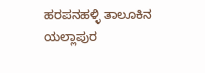ಹರಪನಹಳ್ಳಿ ತಾಲೂಕಿನ ಯಲ್ಲಾಪುರ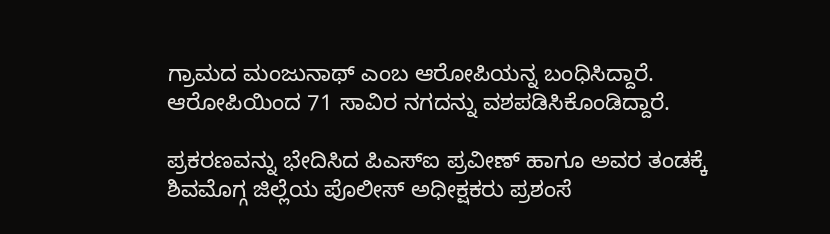ಗ್ರಾಮದ ಮಂಜುನಾಥ್ ಎಂಬ ಆರೋಪಿಯನ್ನ ಬಂಧಿಸಿದ್ದಾರೆ. ಆರೋಪಿಯಿಂದ 71 ಸಾವಿರ ನಗದನ್ನು ವಶಪಡಿಸಿಕೊಂಡಿದ್ದಾರೆ.

ಪ್ರಕರಣವನ್ನು ಭೇದಿಸಿದ ಪಿಎಸ್ಐ ಪ್ರವೀಣ್ ಹಾಗೂ ಅವರ ತಂಡಕ್ಕೆ ಶಿವಮೊಗ್ಗ ಜಿಲ್ಲೆಯ ಪೊಲೀಸ್ ಅಧೀಕ್ಷಕರು ಪ್ರಶಂಸೆ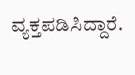ವ್ಯಕ್ತಪಡಿಸಿದ್ದಾರೆ.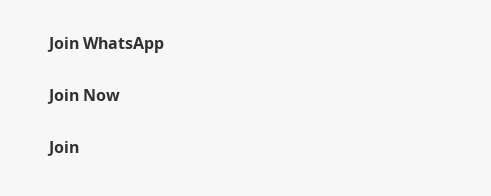Join WhatsApp

Join Now

Join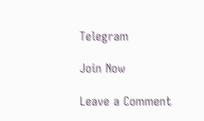Telegram

Join Now

Leave a Comment